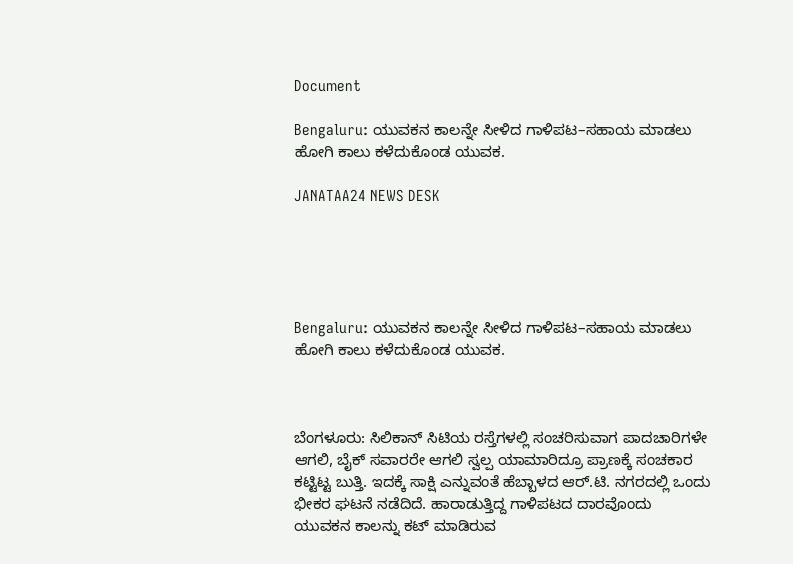Document

Bengaluru: ಯುವಕನ ಕಾಲನ್ನೇ ಸೀಳಿದ ಗಾಳಿಪಟ–ಸಹಾಯ ಮಾಡಲು ಹೋಗಿ ಕಾಲು ಕಳೆದುಕೊಂಡ ಯುವಕ.

JANATAA24 NEWS DESK





Bengaluru: ಯುವಕನ ಕಾಲನ್ನೇ ಸೀಳಿದ ಗಾಳಿಪಟ–ಸಹಾಯ ಮಾಡಲು ಹೋಗಿ ಕಾಲು ಕಳೆದುಕೊಂಡ ಯುವಕ.



ಬೆಂಗಳೂರು: ಸಿಲಿಕಾನ್ ಸಿಟಿಯ ರಸ್ತೆಗಳಲ್ಲಿ ಸಂಚರಿಸುವಾಗ ಪಾದಚಾರಿಗಳೇ ಆಗಲಿ, ಬೈಕ್ ಸವಾರರೇ ಆಗಲಿ ಸ್ವಲ್ಪ ಯಾಮಾರಿದ್ರೂ ಪ್ರಾಣಕ್ಕೆ ಸಂಚಕಾರ ಕಟ್ಟಿಟ್ಟ ಬುತ್ತಿ. ಇದಕ್ಕೆ ಸಾಕ್ಷಿ ಎನ್ನುವಂತೆ ಹೆಬ್ಬಾಳದ ಆರ್.ಟಿ. ನಗರದಲ್ಲಿ ಒಂದು ಭೀಕರ ಘಟನೆ ನಡೆದಿದೆ. ಹಾರಾಡುತ್ತಿದ್ದ ಗಾಳಿಪಟದ ದಾರವೊಂದು ಯುವಕನ ಕಾಲನ್ನು ಕಟ್ ಮಾಡಿರುವ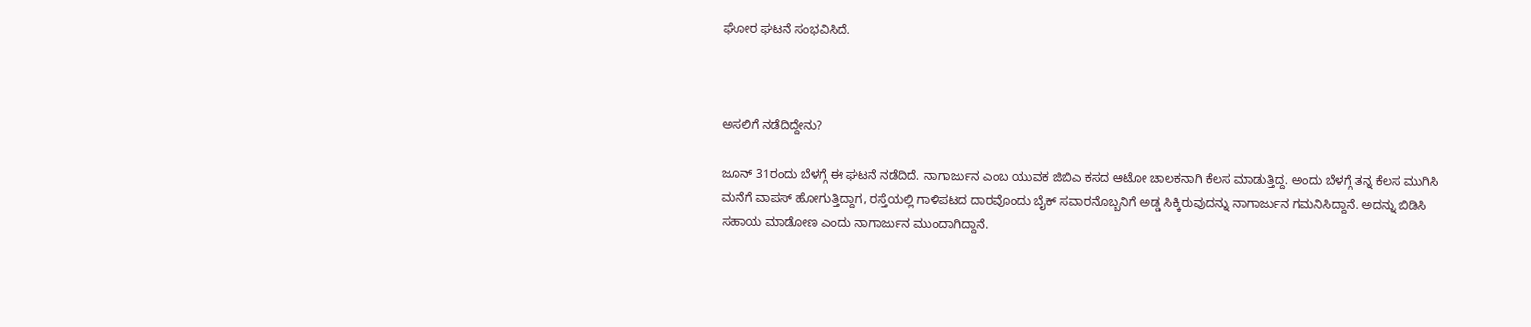ಘೋರ ಘಟನೆ ಸಂಭವಿಸಿದೆ.



ಅಸಲಿಗೆ ನಡೆದಿದ್ದೇನು?

ಜೂನ್ 31ರಂದು ಬೆಳಗ್ಗೆ ಈ ಘಟನೆ ನಡೆದಿದೆ. ನಾಗಾರ್ಜುನ ಎಂಬ ಯುವಕ ಜಿಬಿಎ ಕಸದ ಆಟೋ ಚಾಲಕನಾಗಿ ಕೆಲಸ ಮಾಡುತ್ತಿದ್ದ. ಅಂದು ಬೆಳಗ್ಗೆ ತನ್ನ ಕೆಲಸ ಮುಗಿಸಿ ಮನೆಗೆ ವಾಪಸ್ ಹೋಗುತ್ತಿದ್ದಾಗ, ರಸ್ತೆಯಲ್ಲಿ ಗಾಳಿಪಟದ ದಾರವೊಂದು ಬೈಕ್ ಸವಾರನೊಬ್ಬನಿಗೆ ಅಡ್ಡ ಸಿಕ್ಕಿರುವುದನ್ನು ನಾಗಾರ್ಜುನ ಗಮನಿಸಿದ್ದಾನೆ. ಅದನ್ನು ಬಿಡಿಸಿ ಸಹಾಯ ಮಾಡೋಣ ಎಂದು ನಾಗಾರ್ಜುನ ಮುಂದಾಗಿದ್ದಾನೆ.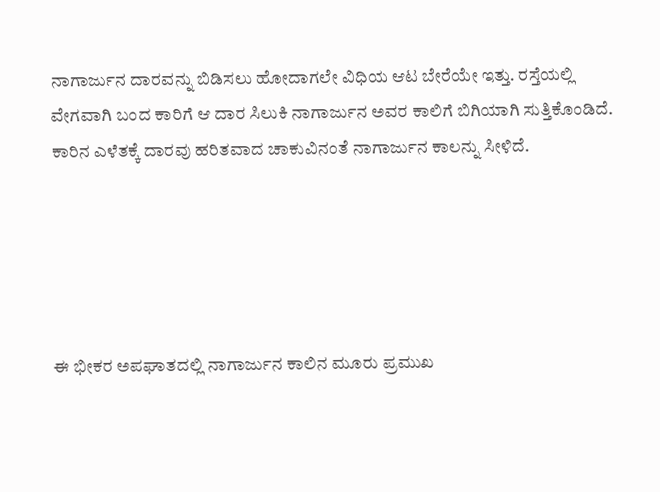ನಾಗಾರ್ಜುನ ದಾರವನ್ನು ಬಿಡಿಸಲು ಹೋದಾಗಲೇ ವಿಧಿಯ ಆಟ ಬೇರೆಯೇ ಇತ್ತು. ರಸ್ತೆಯಲ್ಲಿ ವೇಗವಾಗಿ ಬಂದ ಕಾರಿಗೆ ಆ ದಾರ ಸಿಲುಕಿ ನಾಗಾರ್ಜುನ ಅವರ ಕಾಲಿಗೆ ಬಿಗಿಯಾಗಿ ಸುತ್ತಿಕೊಂಡಿದೆ. ಕಾರಿನ ಎಳೆತಕ್ಕೆ ದಾರವು ಹರಿತವಾದ ಚಾಕುವಿನಂತೆ ನಾಗಾರ್ಜುನ ಕಾಲನ್ನು ಸೀಳಿದೆ.





ಈ ಭೀಕರ ಅಪಘಾತದಲ್ಲಿ ನಾಗಾರ್ಜುನ ಕಾಲಿನ ಮೂರು ಪ್ರಮುಖ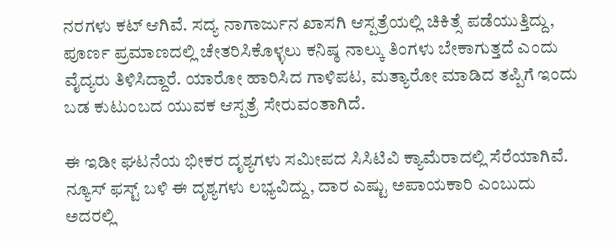ನರಗಳು ಕಟ್ ಆಗಿವೆ. ಸದ್ಯ ನಾಗಾರ್ಜುನ ಖಾಸಗಿ ಆಸ್ಪತ್ರೆಯಲ್ಲಿ ಚಿಕಿತ್ಸೆ ಪಡೆಯುತ್ತಿದ್ದು, ಪೂರ್ಣ ಪ್ರಮಾಣದಲ್ಲಿ ಚೇತರಿಸಿಕೊಳ್ಳಲು ಕನಿಷ್ಠ ನಾಲ್ಕು ತಿಂಗಳು ಬೇಕಾಗುತ್ತದೆ ಎಂದು ವೈದ್ಯರು ತಿಳಿಸಿದ್ದಾರೆ. ಯಾರೋ ಹಾರಿಸಿದ ಗಾಳಿಪಟ, ಮತ್ಯಾರೋ ಮಾಡಿದ ತಪ್ಪಿಗೆ ಇಂದು ಬಡ ಕುಟುಂಬದ ಯುವಕ ಆಸ್ಪತ್ರೆ ಸೇರುವಂತಾಗಿದೆ.

ಈ ಇಡೀ ಘಟನೆಯ ಭೀಕರ ದೃಶ್ಯಗಳು ಸಮೀಪದ ಸಿಸಿಟಿವಿ ಕ್ಯಾಮೆರಾದಲ್ಲಿ ಸೆರೆಯಾಗಿವೆ. ನ್ಯೂಸ್ ಫಸ್ಟ್ ಬಳಿ ಈ ದೃಶ್ಯಗಳು ಲಭ್ಯವಿದ್ದು, ದಾರ ಎಷ್ಟು ಅಪಾಯಕಾರಿ ಎಂಬುದು ಅದರಲ್ಲಿ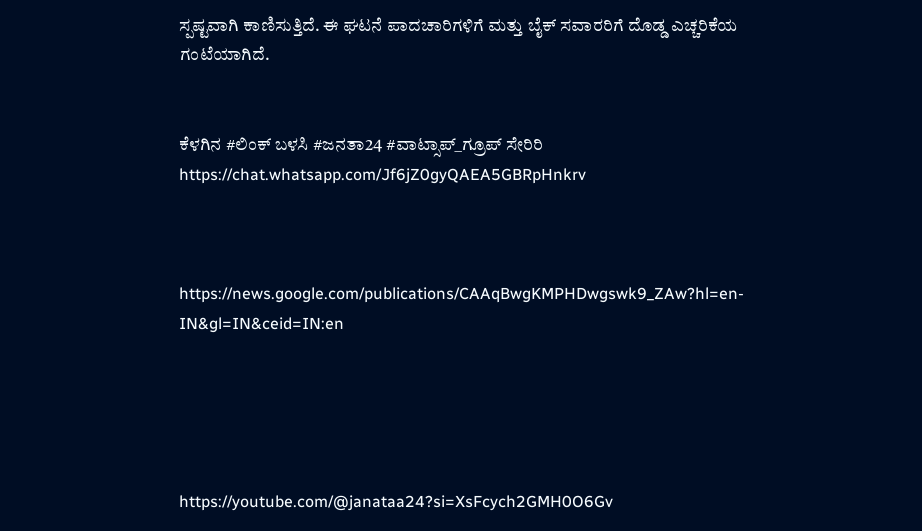ಸ್ಪಷ್ಟವಾಗಿ ಕಾಣಿಸುತ್ತಿದೆ. ಈ ಘಟನೆ ಪಾದಚಾರಿಗಳಿಗೆ ಮತ್ತು ಬೈಕ್ ಸವಾರರಿಗೆ ದೊಡ್ಡ ಎಚ್ಚರಿಕೆಯ ಗಂಟೆಯಾಗಿದೆ.


ಕೆಳಗಿನ #ಲಿಂಕ್ ಬಳಸಿ #ಜನತಾ24 #ವಾಟ್ಸಾಪ್_ಗ್ರೂಪ್ ಸೇರಿರಿ https://chat.whatsapp.com/Jf6jZ0gyQAEA5GBRpHnkrv



https://news.google.com/publications/CAAqBwgKMPHDwgswk9_ZAw?hl=en-IN&gl=IN&ceid=IN:en





https://youtube.com/@janataa24?si=XsFcych2GMH0O6Gv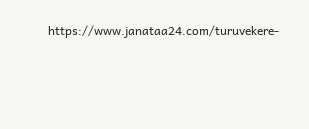https://www.janataa24.com/turuvekere-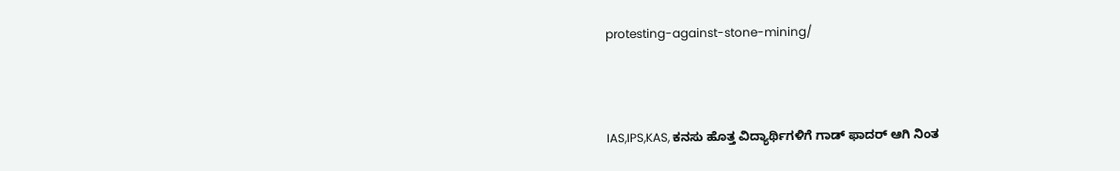protesting-against-stone-mining/



IAS,IPS,KAS, ಕನಸು ಹೊತ್ತ ವಿದ್ಯಾರ್ಥಿಗಳಿಗೆ ಗಾಡ್ ಫಾದರ್ ಆಗಿ ನಿಂತ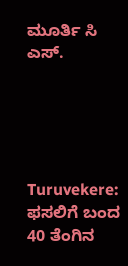ಮೂರ್ತಿ ಸಿ ಎಸ್.





Turuvekere: ಫಸಲಿಗೆ ಬಂದ 40 ತೆಂಗಿನ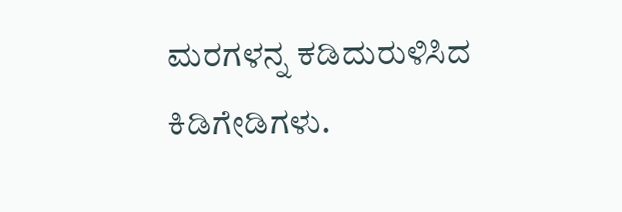ಮರಗಳನ್ನ ಕಡಿದುರುಳಿಸಿದ ಕಿಡಿಗೇಡಿಗಳು.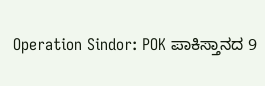Operation Sindor: POK ಪಾಕಿಸ್ತಾನದ 9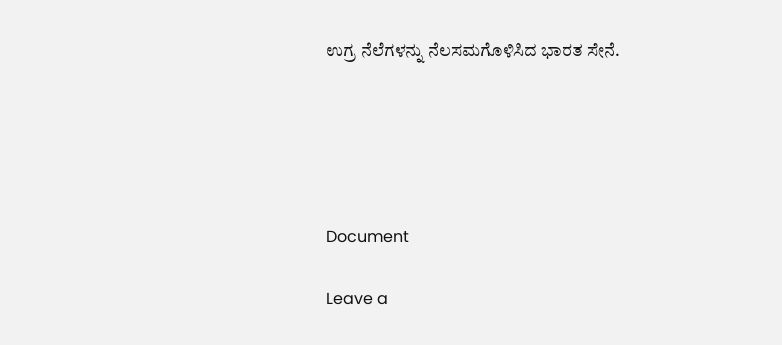ಉಗ್ರ ನೆಲೆಗಳನ್ನು ನೆಲಸಮಗೊಳಿಸಿದ ಭಾರತ ಸೇನೆ.





Document

Leave a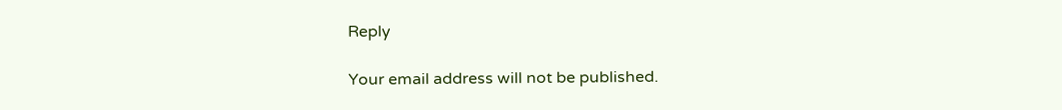Reply

Your email address will not be published.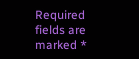Required fields are marked *